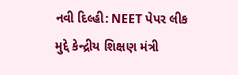નવી દિલ્હી: NEET પેપર લીક મુદ્દે કેન્દ્રીય શિક્ષણ મંત્રી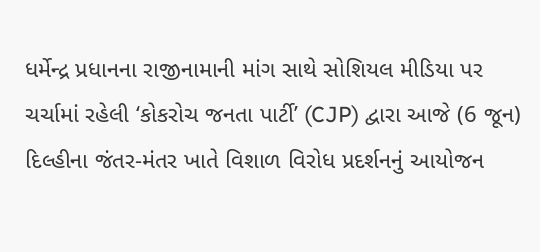ધર્મેન્દ્ર પ્રધાનના રાજીનામાની માંગ સાથે સોશિયલ મીડિયા પર ચર્ચામાં રહેલી ‘કોકરોચ જનતા પાર્ટી’ (CJP) દ્વારા આજે (6 જૂન) દિલ્હીના જંતર-મંતર ખાતે વિશાળ વિરોધ પ્રદર્શનનું આયોજન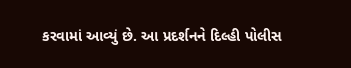કરવામાં આવ્યું છે. આ પ્રદર્શનને દિલ્હી પોલીસ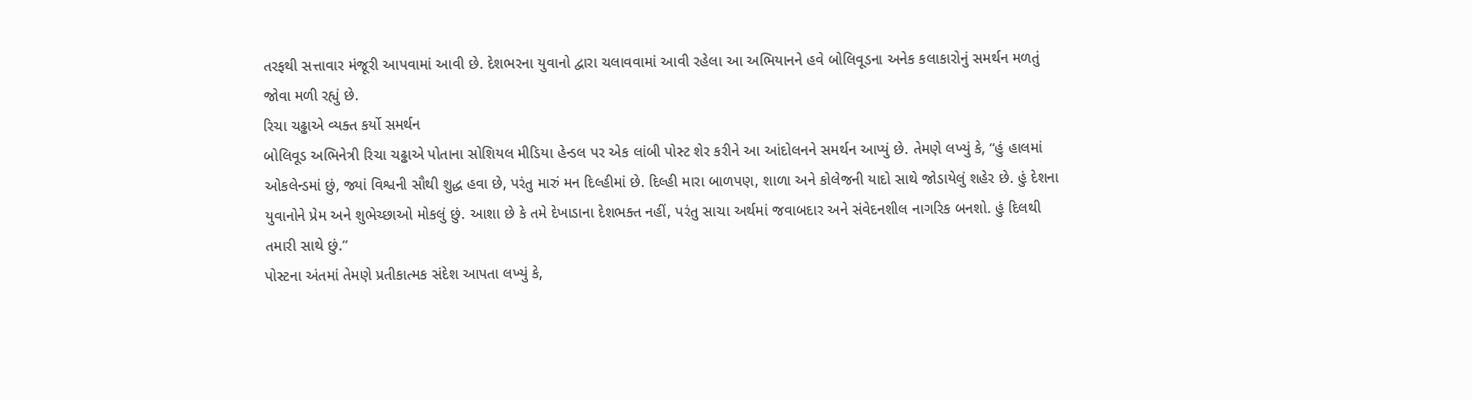તરફથી સત્તાવાર મંજૂરી આપવામાં આવી છે. દેશભરના યુવાનો દ્વારા ચલાવવામાં આવી રહેલા આ અભિયાનને હવે બોલિવૂડના અનેક કલાકારોનું સમર્થન મળતું જોવા મળી રહ્યું છે.
રિચા ચઢ્ઢાએ વ્યક્ત કર્યો સમર્થન
બોલિવૂડ અભિનેત્રી રિચા ચઢ્ઢાએ પોતાના સોશિયલ મીડિયા હેન્ડલ પર એક લાંબી પોસ્ટ શેર કરીને આ આંદોલનને સમર્થન આપ્યું છે. તેમણે લખ્યું કે, “હું હાલમાં ઓકલેન્ડમાં છું, જ્યાં વિશ્વની સૌથી શુદ્ધ હવા છે, પરંતુ મારું મન દિલ્હીમાં છે. દિલ્હી મારા બાળપણ, શાળા અને કોલેજની યાદો સાથે જોડાયેલું શહેર છે. હું દેશના યુવાનોને પ્રેમ અને શુભેચ્છાઓ મોકલું છું. આશા છે કે તમે દેખાડાના દેશભક્ત નહીં, પરંતુ સાચા અર્થમાં જવાબદાર અને સંવેદનશીલ નાગરિક બનશો. હું દિલથી તમારી સાથે છું.”
પોસ્ટના અંતમાં તેમણે પ્રતીકાત્મક સંદેશ આપતા લખ્યું કે,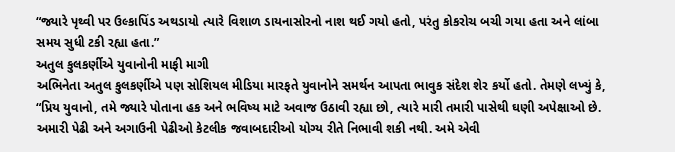“જ્યારે પૃથ્વી પર ઉલ્કાપિંડ અથડાયો ત્યારે વિશાળ ડાયનાસોરનો નાશ થઈ ગયો હતો, પરંતુ કોકરોચ બચી ગયા હતા અને લાંબા સમય સુધી ટકી રહ્યા હતા.”
અતુલ કુલકર્ણીએ યુવાનોની માફી માગી
અભિનેતા અતુલ કુલકર્ણીએ પણ સોશિયલ મીડિયા મારફતે યુવાનોને સમર્થન આપતા ભાવુક સંદેશ શેર કર્યો હતો. તેમણે લખ્યું કે, “પ્રિય યુવાનો, તમે જ્યારે પોતાના હક અને ભવિષ્ય માટે અવાજ ઉઠાવી રહ્યા છો, ત્યારે મારી તમારી પાસેથી ઘણી અપેક્ષાઓ છે. અમારી પેઢી અને અગાઉની પેઢીઓ કેટલીક જવાબદારીઓ યોગ્ય રીતે નિભાવી શકી નથી. અમે એવી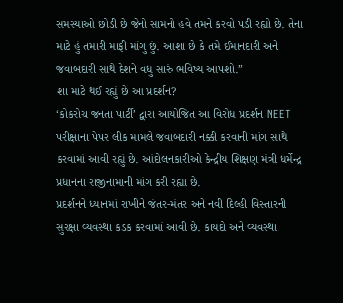સમસ્યાઓ છોડી છે જેનો સામનો હવે તમને કરવો પડી રહ્યો છે. તેના માટે હું તમારી માફી માંગુ છું. આશા છે કે તમે ઈમાનદારી અને જવાબદારી સાથે દેશને વધુ સારું ભવિષ્ય આપશો.”
શા માટે થઈ રહ્યું છે આ પ્રદર્શન?
‘કોકરોચ જનતા પાર્ટી’ દ્વારા આયોજિત આ વિરોધ પ્રદર્શન NEET પરીક્ષાના પેપર લીક મામલે જવાબદારી નક્કી કરવાની માંગ સાથે કરવામાં આવી રહ્યું છે. આંદોલનકારીઓ કેન્દ્રીય શિક્ષણ મંત્રી ધર્મેન્દ્ર પ્રધાનના રાજીનામાની માંગ કરી રહ્યા છે.
પ્રદર્શનને ધ્યાનમાં રાખીને જંતર-મંતર અને નવી દિલ્હી વિસ્તારની સુરક્ષા વ્યવસ્થા કડક કરવામાં આવી છે. કાયદો અને વ્યવસ્થા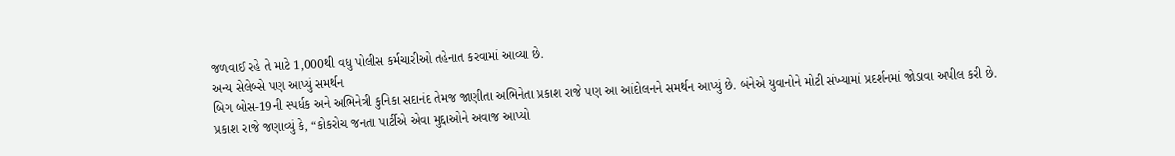જળવાઈ રહે તે માટે 1,000થી વધુ પોલીસ કર્મચારીઓ તહેનાત કરવામાં આવ્યા છે.
અન્ય સેલેબ્સે પણ આપ્યું સમર્થન
બિગ બોસ-19ની સ્પર્ધક અને અભિનેત્રી કુનિકા સદાનંદ તેમજ જાણીતા અભિનેતા પ્રકાશ રાજે પણ આ આંદોલનને સમર્થન આપ્યું છે. બંનેએ યુવાનોને મોટી સંખ્યામાં પ્રદર્શનમાં જોડાવા અપીલ કરી છે.
પ્રકાશ રાજે જણાવ્યું કે, “કોકરોચ જનતા પાર્ટીએ એવા મુદ્દાઓને અવાજ આપ્યો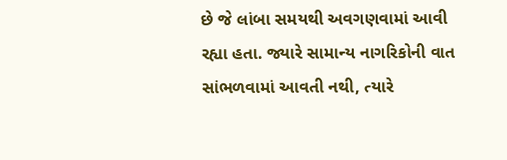છે જે લાંબા સમયથી અવગણવામાં આવી રહ્યા હતા. જ્યારે સામાન્ય નાગરિકોની વાત સાંભળવામાં આવતી નથી, ત્યારે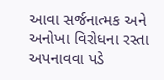આવા સર્જનાત્મક અને અનોખા વિરોધના રસ્તા અપનાવવા પડે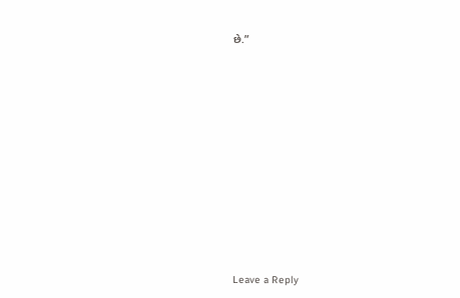છે.”














Leave a Reply